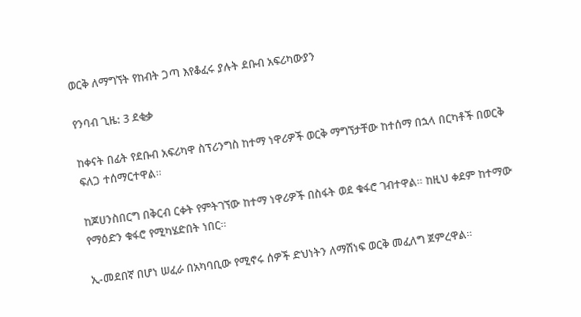ወርቅ ለማግኘት የከብት ጋጣ እየቆፈሩ ያሉት ደቡብ አፍሪካውያን

የንባብ ጊዜ: 3 ደቂቃ

ከቀናት በፊት የደቡብ አፍሪካዋ ስፕሪንግስ ከተማ ነዋሪዎች ወርቅ ማግኘታቸው ከተሰማ በኋላ በርካቶች በወርቅ ፍለጋ ተሰማርተዋል።

ከጆሀንስበርግ በቅርብ ርቀት የምትገኘው ከተማ ነዋሪዎች በስፋት ወደ ቁፋሮ ገብተዋል። ከዚህ ቀደም ከተማው የማዕድን ቁፋሮ የሚካሄድበት ነበር።

ኢ-መደበኛ በሆነ ሠፈራ በአካባቢው የሚኖሩ ሰዎች ድህነትን ለማሸነፍ ወርቅ መፈለግ ጀምረዋል።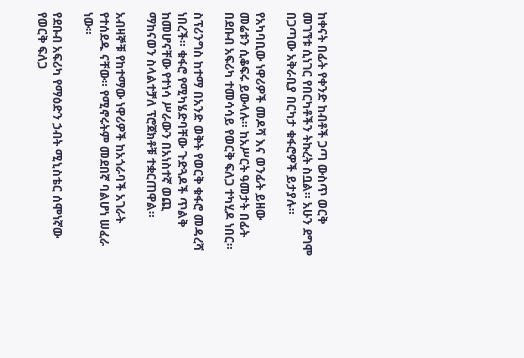ከቀናት በፊት የቀንድ ከብቶች ጋጣ ውስጥ ወርቅ መገኘቱ ሲነገር የበርካቶችን ትኩረት ስቧል። አሁን ደግሞ በጋጣው አቅራቢያ በርካታ ቁፋሮዎች ይታያሉ።

የአካባቢው ነዋሪዎች መዶሻ እና ወንፊት ይዘው መሬቱን ሲቆፍሩ ይውላሉ። ከአሥርት ዓመታት በፊት በደቡብ አፍሪካ ተመሳሳይ የወርቅ ፍለጋ ተካሂዶ ነበር።

ስፕሪንግስ ከተማ በአንድ ወቅት የወርቅ ቁፋሮ መዳረሻ ነበረች። ቁፋሮ የሚካሄድባቸው ጉድጓዶች ጥልቅ ከመሆናቸው የተነሳ ሥራውን በአነስተኛ ወጪ ማከናወን ስላልተቻለ ፕሮጀክቶቹ ተቋርጠዋል።

አብዛኞቹ የከተማው ነዋሪዎች ከአጎራባች አገራት የተሰደዱ ናቸው። የሚኖሩትም መደበኛ ባልሆነ ሠፈራ ነው።

የደቡብ አፍሪካ የማዕድን ኃብት ሚኒስቴር ሰሞነኛው የወርቅ ፍለጋ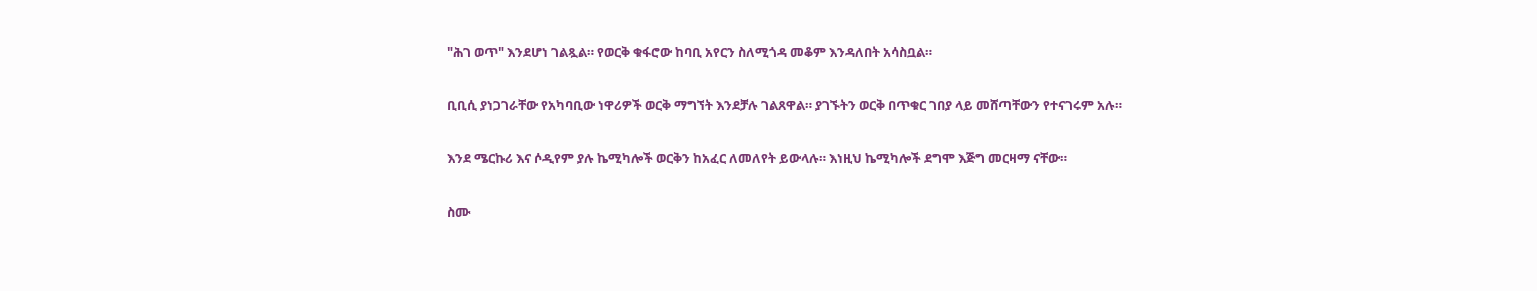"ሕገ ወጥ" እንደሆነ ገልጿል። የወርቅ ቁፋሮው ከባቢ አየርን ስለሚጎዳ መቆም እንዳለበት አሳስቧል።

ቢቢሲ ያነጋገራቸው የአካባቢው ነዋሪዎች ወርቅ ማግኘት እንደቻሉ ገልጸዋል። ያገኙትን ወርቅ በጥቁር ገበያ ላይ መሸጣቸውን የተናገሩም አሉ።

እንደ ሜርኩሪ እና ሶዲየም ያሉ ኬሚካሎች ወርቅን ከአፈር ለመለየት ይውላሉ። እነዚህ ኬሚካሎች ደግሞ እጅግ መርዛማ ናቸው።

ስሙ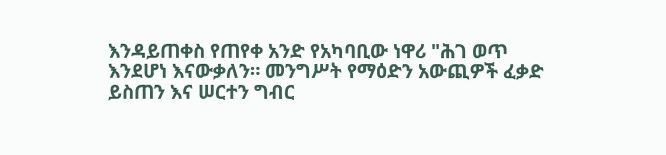እንዳይጠቀስ የጠየቀ አንድ የአካባቢው ነዋሪ "ሕገ ወጥ እንደሆነ እናውቃለን። መንግሥት የማዕድን አውጪዎች ፈቃድ ይስጠን እና ሠርተን ግብር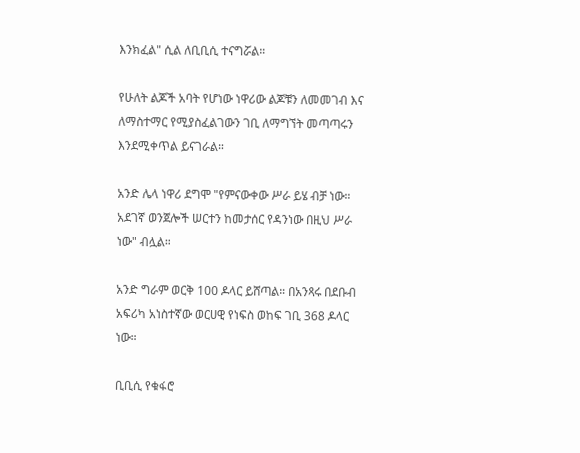እንክፈል" ሲል ለቢቢሲ ተናግሯል።

የሁለት ልጆች አባት የሆነው ነዋሪው ልጆቹን ለመመገብ እና ለማስተማር የሚያስፈልገውን ገቢ ለማግኘት መጣጣሩን እንደሚቀጥል ይናገራል።

አንድ ሌላ ነዋሪ ደግሞ "የምናውቀው ሥራ ይሄ ብቻ ነው። አደገኛ ወንጀሎች ሠርተን ከመታሰር የዳንነው በዚህ ሥራ ነው" ብሏል።

አንድ ግራም ወርቅ 100 ዶላር ይሸጣል። በአንጻሩ በደቡብ አፍሪካ አነስተኛው ወርሀዊ የነፍስ ወከፍ ገቢ 368 ዶላር ነው።

ቢቢሲ የቁፋሮ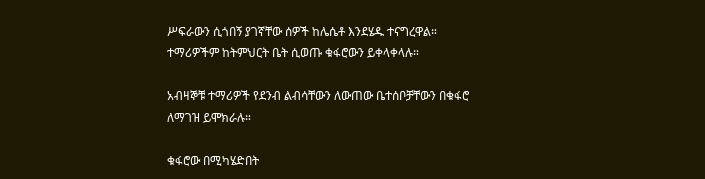ሥፍራውን ሲጎበኝ ያገኛቸው ሰዎች ከሌሴቶ እንደሄዱ ተናግረዋል። ተማሪዎችም ከትምህርት ቤት ሲወጡ ቁፋሮውን ይቀላቀላሉ።

አብዛኞቹ ተማሪዎች የደንብ ልብሳቸውን ለውጠው ቤተሰቦቻቸውን በቁፋሮ ለማገዝ ይሞክራሉ።

ቁፋሮው በሚካሄድበት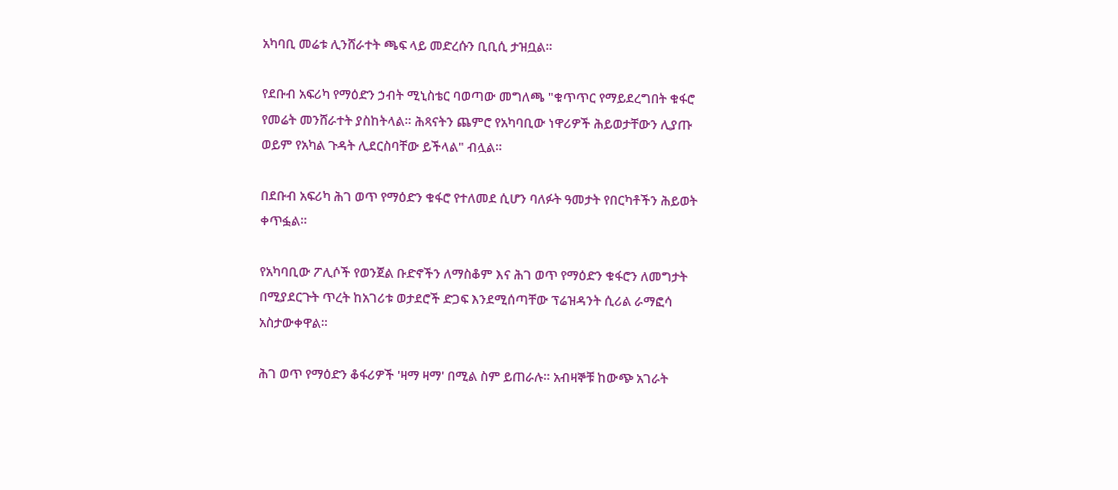አካባቢ መሬቱ ሊንሸራተት ጫፍ ላይ መድረሱን ቢቢሲ ታዝቧል።

የደቡብ አፍሪካ የማዕድን ኃብት ሚኒስቴር ባወጣው መግለጫ "ቁጥጥር የማይደረግበት ቁፋሮ የመሬት መንሸራተት ያስከትላል። ሕጻናትን ጨምሮ የአካባቢው ነዋሪዎች ሕይወታቸውን ሊያጡ ወይም የአካል ጉዳት ሊደርስባቸው ይችላል" ብሏል።

በደቡብ አፍሪካ ሕገ ወጥ የማዕድን ቁፋሮ የተለመደ ሲሆን ባለፉት ዓመታት የበርካቶችን ሕይወት ቀጥፏል።

የአካባቢው ፖሊሶች የወንጀል ቡድኖችን ለማስቆም እና ሕገ ወጥ የማዕድን ቁፋሮን ለመግታት በሚያደርጉት ጥረት ከአገሪቱ ወታደሮች ድጋፍ እንደሚሰጣቸው ፕሬዝዳንት ሲሪል ራማፎሳ አስታውቀዋል።

ሕገ ወጥ የማዕድን ቆፋሪዎች 'ዛማ ዛማ' በሚል ስም ይጠራሉ። አብዛኞቹ ከውጭ አገራት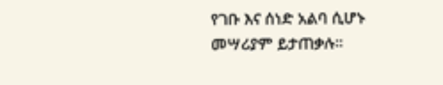የገቡ እና ሰነድ አልባ ሲሆኑ መሣሪያም ይታጠቃሉ።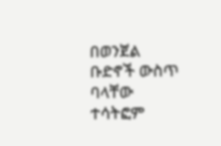በወንጀል ቡድኖች ውስጥ ባላቸው ተሳትፎም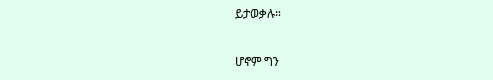ይታወቃሉ።

ሆኖም ግን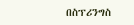በስፕሪንግስ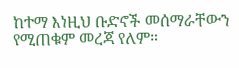ከተማ እነዚህ ቡድኖች መሰማራቸውን የሚጠቁም መረጃ የለም።